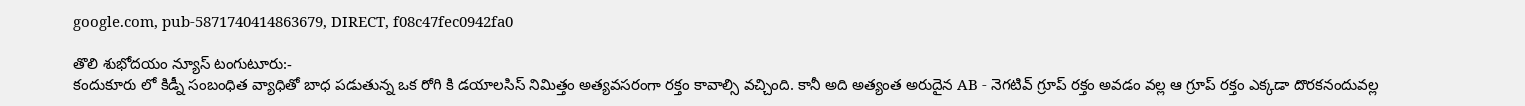google.com, pub-5871740414863679, DIRECT, f08c47fec0942fa0

తొలి శుభోదయం న్యూస్ టంగుటూరు:-
కందుకూరు లో కిడ్నీ సంబంధిత వ్యాధితో బాధ పడుతున్న ఒక రోగి కి డయాలసిస్ నిమిత్తం అత్యవసరంగా రక్తం కావాల్సి వచ్చింది. కానీ అది అత్యంత అరుదైన AB - నెగటివ్ గ్రూప్ రక్తం అవడం వల్ల ఆ గ్రూప్ రక్తం ఎక్కడా దొరకనందువల్ల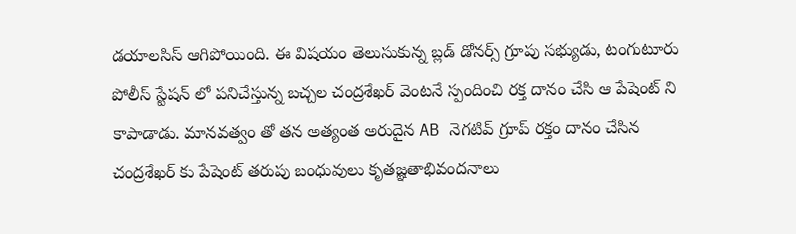డయాలసిస్ ఆగిపోయింది. ఈ విషయం తెలుసుకున్న బ్లడ్ డోనర్స్ గ్రూపు సభ్యుడు, టంగుటూరు పోలీస్ స్టేషన్ లో పనిచేస్తున్న బచ్చల చంద్రశేఖర్ వెంటనే స్పందించి రక్త దానం చేసి ఆ పేషెంట్ ని కాపాడాడు. మానవత్వం తో తన అత్యంత అరుదైన AB నెగటివ్ గ్రూప్ రక్తం దానం చేసిన చంద్రశేఖర్ కు పేషెంట్ తరుపు బంధువులు కృతజ్ఞతాభివందనాలు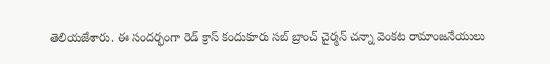తెలియజేశారు. ఈ సందర్భంగా రెడ్ క్రాస్ కందుకూరు సబ్ బ్రాంచ్ చైర్మన్ చన్నా వెంకట రామాంజనేయులు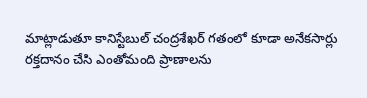మాట్లాడుతూ కానిస్టేబుల్ చంద్రశేఖర్ గతంలో కూడా అనేకసార్లు రక్తదానం చేసి ఎంతోమంది ప్రాణాలను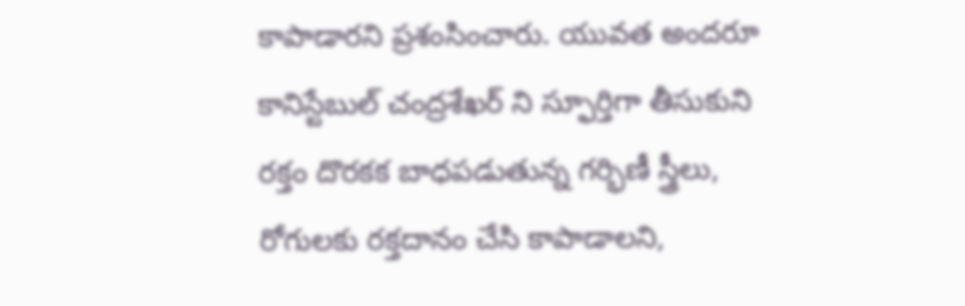కాపాడారని ప్రశంసించారు. యువత అందరూ కానిస్టేబుల్ చంద్రశేఖర్ ని స్ఫూర్తిగా తీసుకుని రక్తం దొరకక బాధపడుతున్న గర్భిణీ స్త్రీలు, రోగులకు రక్తదానం చేసి కాపాడాలని,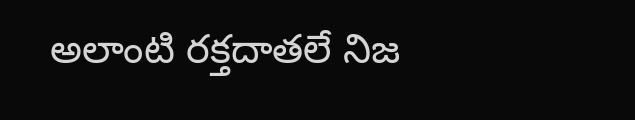అలాంటి రక్తదాతలే నిజ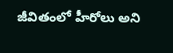జీవితంలో హీరోలు అని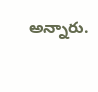అన్నారు.